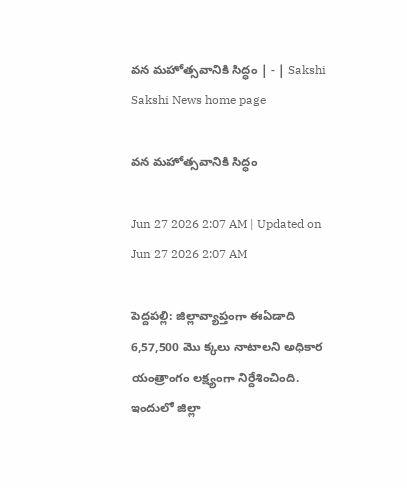వన మహోత్సవానికి సిద్ధం | - | Sakshi
Sakshi News home page

వన మహోత్సవానికి సిద్ధం

Jun 27 2026 2:07 AM | Updated on Jun 27 2026 2:07 AM

పెద్దపల్లి: జిల్లావ్యాప్తంగా ఈఏడాది 6,57,500 మొ క్కలు నాటాలని అధికార యంత్రాంగం లక్ష్యంగా నిర్దేశించింది. ఇందులో జిల్లా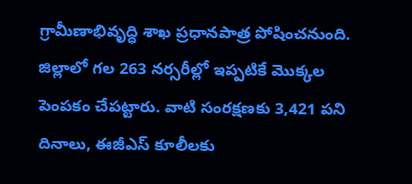గ్రామీణాభివృద్ధి శాఖ ప్రధానపాత్ర పోషించనుంది. జిల్లాలో గల 263 నర్సరీల్లో ఇప్పటికే మొక్కల పెంపకం చేపట్టారు. వాటి సంరక్షణకు 3,421 పని దినాలు, ఈజీఎస్‌ కూలీలకు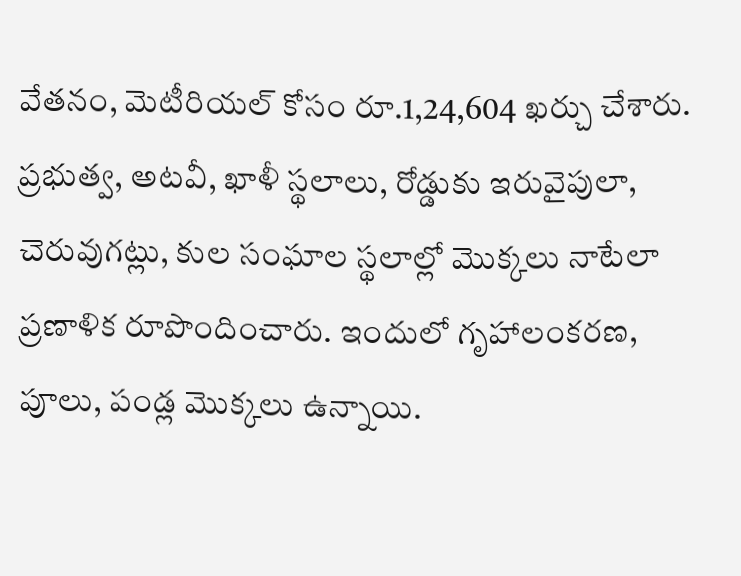వేతనం, మెటీరియల్‌ కోసం రూ.1,24,604 ఖర్చు చేశారు. ప్రభుత్వ, అటవీ, ఖాళీ స్థలాలు, రోడ్డుకు ఇరువైపులా, చెరువుగట్లు, కుల సంఘాల స్థలాల్లో మొక్కలు నాటేలా ప్రణాళిక రూపొందించారు. ఇందులో గృహాలంకరణ, పూలు, పండ్ల మొక్కలు ఉన్నాయి.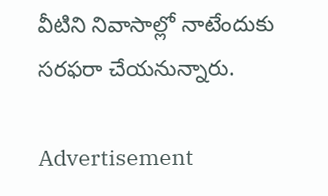వీటిని నివాసాల్లో నాటేందుకు సరఫరా చేయనున్నారు.

Advertisement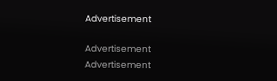Advertisement

Advertisement
Advertisement